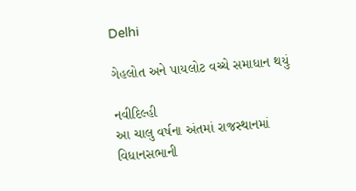Delhi

ગેહલોત અને પાયલોટ વચ્ચે સમાધાન થયું

નવીદિલ્હી
આ ચાલુ વર્ષના અંતમાં રાજસ્થાનમાં વિધાનસભાની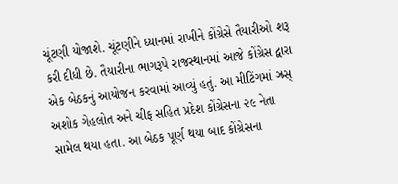ચૂંટણી યોજાશે. ચૂંટણીને ધ્યાનમાં રાખીને કોંગ્રેસે તૈયારીઓ શરૂ કરી દીધી છે. તૈયારીના ભાગરૂપે રાજસ્થાનમાં આજે કોંગ્રેસ દ્વારા એક બેઠકનું આયોજન કરવામાં આવ્યું હતું. આ મીટિંગમાં ઝ્રસ્ અશોક ગેહલોત અને ચીફ સહિત પ્રદેશ કોંગ્રેસના ૨૯ નેતા સામેલ થયા હતા. આ બેઠક પૂર્ણ થયા બાદ કોંગ્રેસના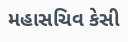મહાસચિવ કેસી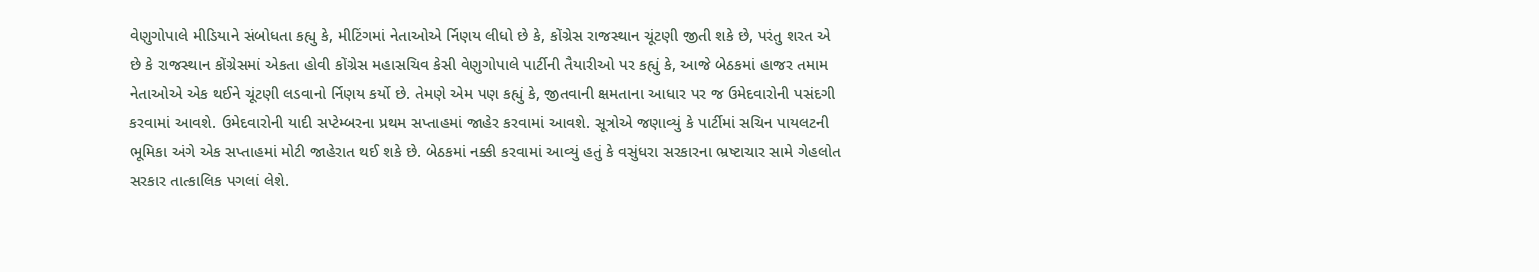વેણુગોપાલે મીડિયાને સંબોધતા કહ્યુ કે, મીટિંગમાં નેતાઓએ ર્નિણય લીધો છે કે, કોંગ્રેસ રાજસ્થાન ચૂંટણી જીતી શકે છે, પરંતુ શરત એ છે કે રાજસ્થાન કોંગ્રેસમાં એકતા હોવી કોંગ્રેસ મહાસચિવ કેસી વેણુગોપાલે પાર્ટીની તૈયારીઓ પર કહ્યું કે, આજે બેઠકમાં હાજર તમામ નેતાઓએ એક થઈને ચૂંટણી લડવાનો ર્નિણય કર્યો છે. તેમણે એમ પણ કહ્યું કે, જીતવાની ક્ષમતાના આધાર પર જ ઉમેદવારોની પસંદગી કરવામાં આવશે. ઉમેદવારોની યાદી સપ્ટેમ્બરના પ્રથમ સપ્તાહમાં જાહેર કરવામાં આવશે. સૂત્રોએ જણાવ્યું કે પાર્ટીમાં સચિન પાયલટની ભૂમિકા અંગે એક સપ્તાહમાં મોટી જાહેરાત થઈ શકે છે. બેઠકમાં નક્કી કરવામાં આવ્યું હતું કે વસુંધરા સરકારના ભ્રષ્ટાચાર સામે ગેહલોત સરકાર તાત્કાલિક પગલાં લેશે.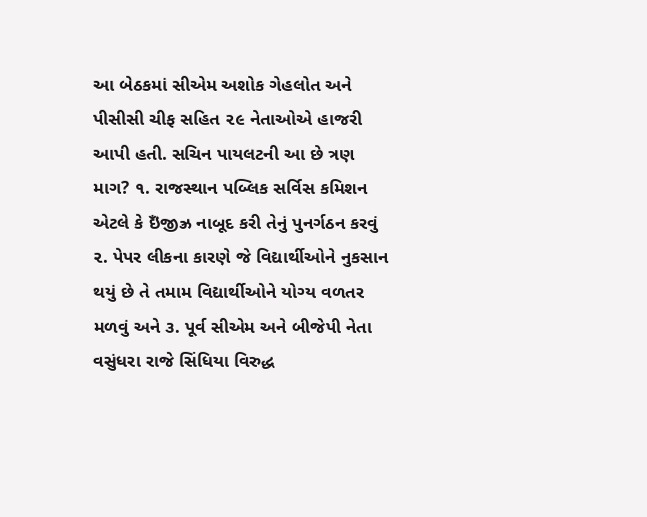આ બેઠકમાં સીએમ અશોક ગેહલોત અને પીસીસી ચીફ સહિત ૨૯ નેતાઓએ હાજરી આપી હતી. સચિન પાયલટની આ છે ત્રણ માગ? ૧. રાજસ્થાન પબ્લિક સર્વિસ કમિશન એટલે કે ઇઁજીઝ્ર નાબૂદ કરી તેનું પુનર્ગઠન કરવું ૨. પેપર લીકના કારણે જે વિદ્યાર્થીઓને નુકસાન થયું છે તે તમામ વિદ્યાર્થીઓને યોગ્ય વળતર મળવું અને ૩. પૂર્વ સીએમ અને બીજેપી નેતા વસુંધરા રાજે સિંધિયા વિરુદ્ધ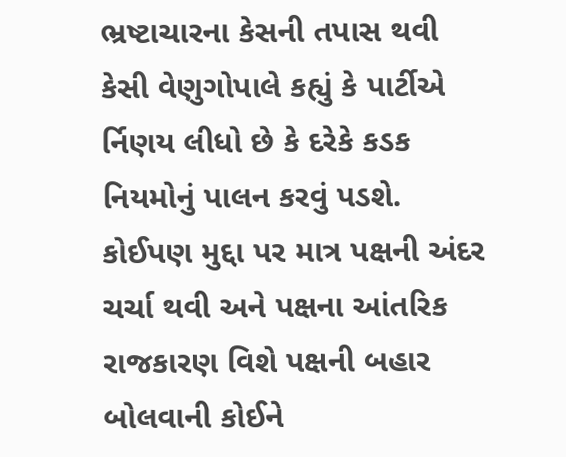ભ્રષ્ટાચારના કેસની તપાસ થવી કેસી વેણુગોપાલે કહ્યું કે પાર્ટીએ ર્નિણય લીધો છે કે દરેકે કડક નિયમોનું પાલન કરવું પડશે. કોઈપણ મુદ્દા પર માત્ર પક્ષની અંદર ચર્ચા થવી અને પક્ષના આંતરિક રાજકારણ વિશે પક્ષની બહાર બોલવાની કોઈને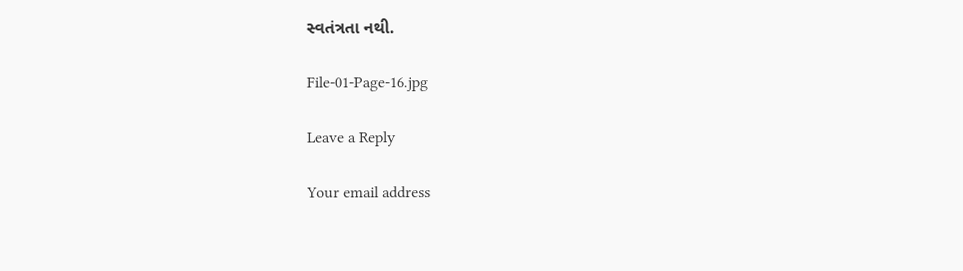સ્વતંત્રતા નથી.

File-01-Page-16.jpg

Leave a Reply

Your email address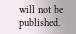will not be published.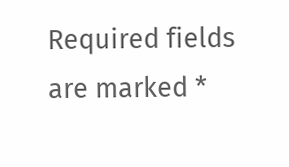Required fields are marked *